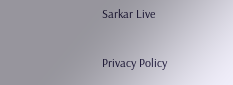Sarkar Live

Privacy Policy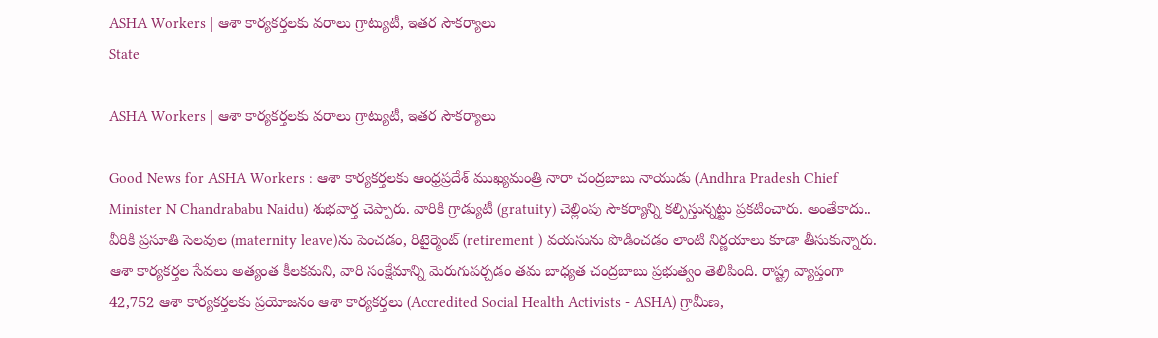ASHA Workers | ఆశా కార్యకర్తలకు వరాలు గ్రాట్యుటీ, ఇత‌ర సౌక‌ర్యాలు
State

ASHA Workers | ఆశా కార్యకర్తలకు వరాలు గ్రాట్యుటీ, ఇత‌ర సౌక‌ర్యాలు

Good News for ASHA Workers : ఆశా కార్యకర్తలకు ఆంధ్రప్రదేశ్ ముఖ్యమంత్రి నారా చంద్రబాబు నాయుడు (Andhra Pradesh Chief Minister N Chandrababu Naidu) శుభ‌వార్త చెప్పారు. వారికి గ్రాడ్యుటీ (gratuity) చెల్లింపు సౌక‌ర్యాన్ని క‌ల్పిస్తున్న‌ట్టు ప్ర‌క‌టించారు. అంతేకాదు.. వీరికి ప్ర‌సూతి సెల‌వుల (maternity leave)ను పెంచడం, రిటైర్మెంట్ (retirement ) వ‌య‌సును పొడించ‌డం లాంటి నిర్ణ‌యాలు కూడా తీసుకున్నారు. ఆశా కార్య‌క‌ర్త‌ల సేవ‌లు అత్యంత కీల‌క‌మ‌ని, వారి సంక్షేమాన్ని మెరుగుప‌ర్చ‌డం త‌మ బాధ్య‌త చంద్ర‌బాబు ప్ర‌భుత్వం తెలిపింది. రాష్ట్ర వ్యాప్తంగా 42,752 ఆశా కార్యకర్తలకు ప్ర‌యోజ‌నం ఆశా కార్యకర్తలు (Accredited Social Health Activists - ASHA) గ్రామీణ,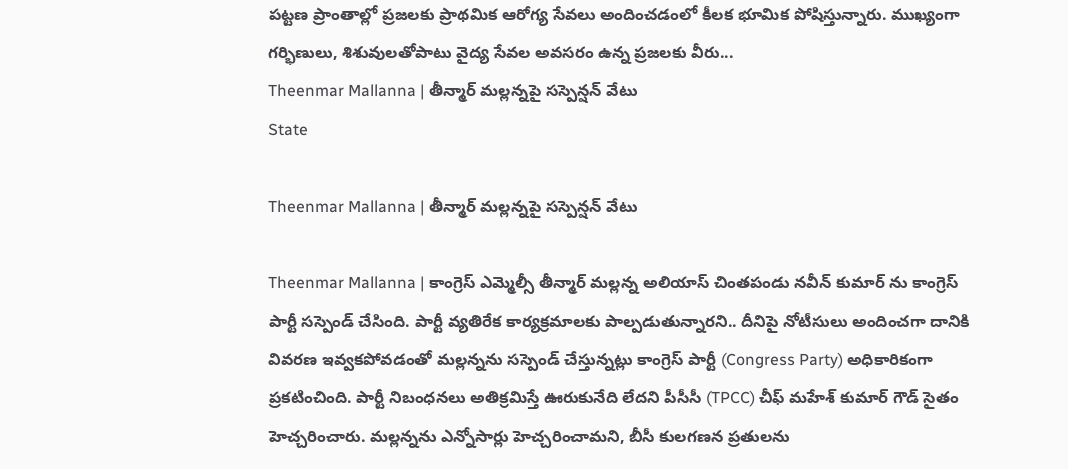పట్టణ ప్రాంతాల్లో ప్రజలకు ప్రాథమిక ఆరోగ్య సేవలు అందించడంలో కీలక భూమిక పోషిస్తున్నారు. ముఖ్యంగా గర్భిణులు, శిశువులతోపాటు వైద్య సేవల అవసరం ఉన్న ప్రజలకు వీరు...
Theenmar Mallanna | తీన్మార్ మ‌ల్ల‌న్నపై స‌స్పెన్ష‌న్ వేటు
State

Theenmar Mallanna | తీన్మార్ మ‌ల్ల‌న్నపై స‌స్పెన్ష‌న్ వేటు

Theenmar Mallanna | కాంగ్రెస్ ఎమ్మెల్సీ తీన్మార్ మల్లన్న అలియాస్ చింతపండు నవీన్ కుమార్ ను కాంగ్రెస్ పార్టీ సస్పెండ్ చేసింది. పార్టీ వ్యతిరేక కార్యక్రమాలకు పాల్పడుతున్నారని.. దీనిపై నోటీసులు అందించగా దానికి వివరణ ఇవ్వకపోవడంతో మల్లన్నను సస్పెండ్ చేస్తున్నట్లు కాంగ్రెస్ పార్టీ (Congress Party) అధికారికంగా ప్రకటించింది. పార్టీ నిబంధనలు అతిక్రమిస్తే ఊరుకునేది లేదని పీసీసీ (TPCC) చీఫ్ మహేశ్ కుమార్ గౌడ్ సైతం హెచ్చరించారు. మల్లన్నను ఎన్నోసార్లు హెచ్చరించామని, బీసీ కులగణన ప్రతులను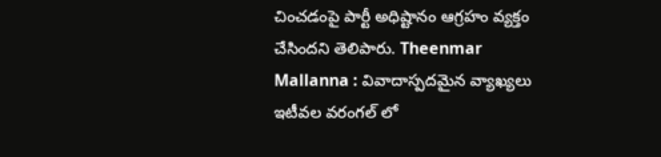చించడంపై పార్టీ అధిష్టానం ఆగ్రహం వ్యక్తం చేసిందని తెలిపారు. Theenmar Mallanna : వివాదాస్పదమైన వ్యాఖ్యలు ఇటీవల వరంగల్ లో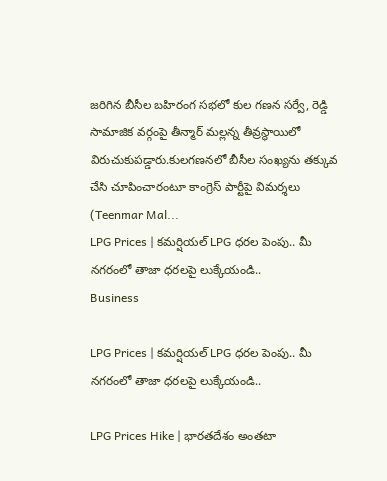జరిగిన బీసీల బహిరంగ సభలో కుల గణన సర్వే, రెడ్డి సామాజిక వర్గంపై తీన్మార్ మల్లన్న తీవ్రస్థాయిలో విరుచుకుపడ్డారు.కులగణనలో బీసీల సంఖ్యను తక్కువ చేసి చూపించారంటూ కాంగ్రెస్ పార్టీపై విమర్శలు (Teenmar Mal...
LPG Prices | క‌మ‌ర్షియ‌ల్‌ LPG ధరల పెంపు.. మీ నగరంలో తాజా ధరలపై లుక్కేయండి..
Business

LPG Prices | క‌మ‌ర్షియ‌ల్‌ LPG ధరల పెంపు.. మీ నగరంలో తాజా ధరలపై లుక్కేయండి..

LPG Prices Hike | భారతదేశం అంతటా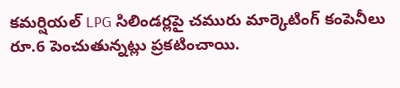క‌మ‌ర్షియ‌ల్‌ LPG సిలిండర్లపై చమురు మార్కెటింగ్ కంపెనీలు రూ.6 పెంచుతున్న‌ట్లు ప్రకటించాయి.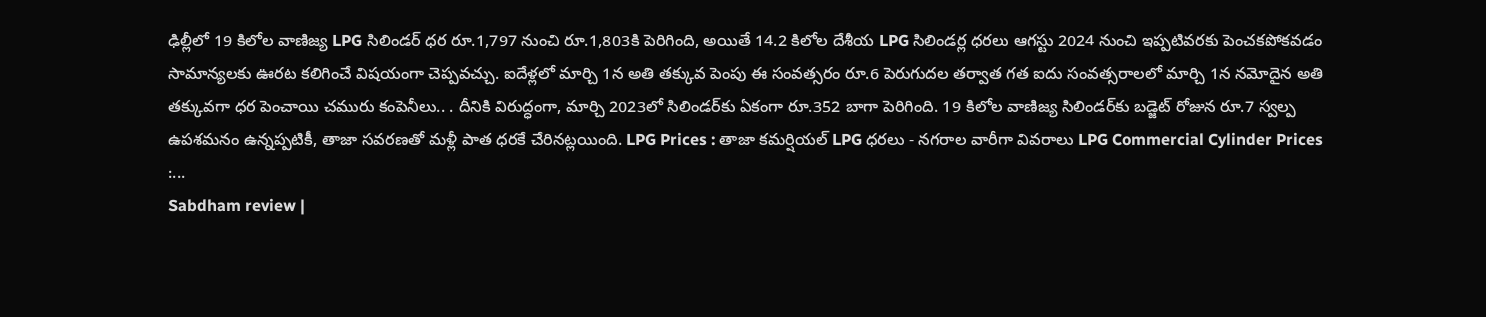ఢిల్లీలో 19 కిలోల వాణిజ్య LPG సిలిండర్ ధర రూ.1,797 నుంచి రూ.1,803కి పెరిగింది, అయితే 14.2 కిలోల దేశీయ LPG సిలిండర్ల ధరలు ఆగస్టు 2024 నుంచి ఇప్ప‌టివ‌ర‌కు పెంచ‌క‌పోక‌వ‌డం సామాన్య‌ల‌కు ఊర‌ట క‌లిగించే విష‌యంగా చెప్ప‌వ‌చ్చు. ఐదేళ్లలో మార్చి 1న అతి తక్కువ పెంపు ఈ సంవత్సరం రూ.6 పెరుగుదల త‌ర్వాత‌ గత ఐదు సంవత్సరాలలో మార్చి 1న నమోదైన అతి త‌క్కువ‌గా ధర పెంచాయి చ‌మురు కంపెనీలు.. . దీనికి విరుద్ధంగా, మార్చి 2023లో సిలిండర్‌కు ఏకంగా రూ.352 బాగా పెరిగింది. 19 కిలోల వాణిజ్య సిలిండర్‌కు బడ్జెట్ రోజున రూ.7 స్వల్ప ఉపశమనం ఉన్నప్పటికీ, తాజా సవరణతో మ‌ళ్లీ పాత ధ‌ర‌కే చేరిన‌ట్ల‌యింది. LPG Prices : తాజా క‌మ‌ర్షియ‌ల్ LPG ధరలు - నగరాల వారీగా వివరాలు LPG Commercial Cylinder Prices :...
Sabdham review |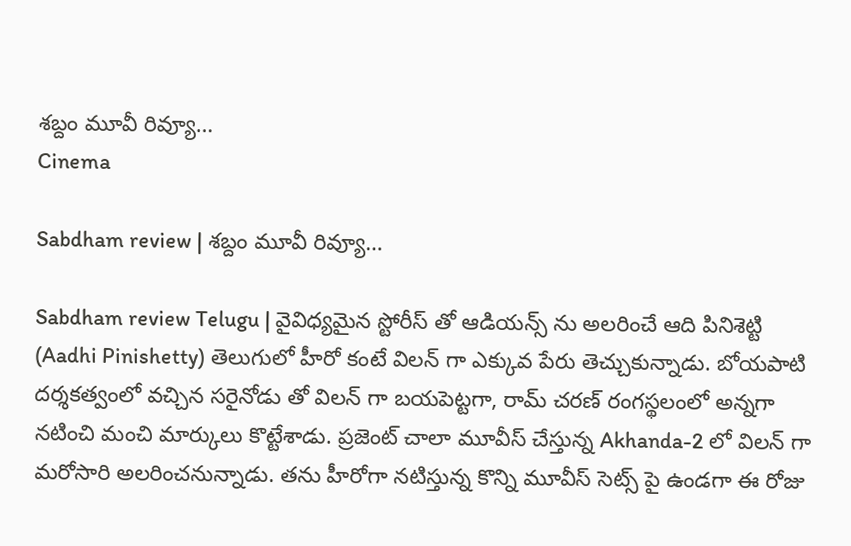శబ్దం మూవీ రివ్యూ…
Cinema

Sabdham review | శబ్దం మూవీ రివ్యూ…

Sabdham review Telugu | వైవిధ్యమైన స్టోరీస్ తో ఆడియన్స్ ను అలరించే ఆది పినిశెట్టి (Aadhi Pinishetty) తెలుగులో హీరో కంటే విలన్ గా ఎక్కువ పేరు తెచ్చుకున్నాడు. బోయపాటి దర్శకత్వంలో వచ్చిన సరైనోడు తో విలన్ గా బయపెట్టగా, రామ్ చరణ్ రంగస్థలంలో అన్నగా నటించి మంచి మార్కులు కొట్టేశాడు. ప్రజెంట్ చాలా మూవీస్ చేస్తున్న Akhanda-2 లో విలన్ గా మరోసారి అలరించనున్నాడు. తను హీరోగా నటిస్తున్న కొన్ని మూవీస్ సెట్స్ పై ఉండగా ఈ రోజు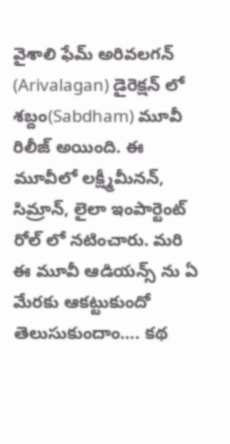వైశాలి ఫేమ్ అరివలగన్ (Arivalagan) డైరెక్షన్ లో శబ్దం(Sabdham) మూవీ రిలీజ్ అయింది. ఈ మూవీలో లక్ష్మీమీనన్, సిమ్రాన్, లైలా ఇంపార్టెంట్ రోల్ లో నటించారు. మరి ఈ మూవీ ఆడియన్స్ ను ఏ మేరకు ఆకట్టుకుందో తెలుసుకుందాం…. కథ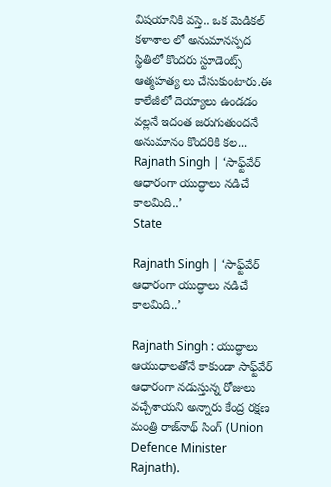విషయానికి వస్తె.. ఒక మెడికల్ కళాశాల లో అనుమానస్పద స్థితిలో కొందరు స్టూడెంట్స్ ఆత్మహత్య లు చేసుకుంటారు.ఈ కాలేజీలో దెయ్యాలు ఉండడం వల్లనే ఇదంత జరుగుతుందనే అనుమానం కొందరికి కల...
Rajnath Singh | ‘సాఫ్ట్‌వేర్ ఆధారంగా యుద్ధాలు న‌డిచే కాల‌మిది..’
State

Rajnath Singh | ‘సాఫ్ట్‌వేర్ ఆధారంగా యుద్ధాలు న‌డిచే కాల‌మిది..’

Rajnath Singh : యుద్ధాలు ఆయుధాలతోనే కాకుండా సాఫ్ట్‌వేర్ ఆధారంగా న‌డుస్తున్న రోజులు వ‌చ్చేశాయ‌ని అన్నారు కేంద్ర ర‌క్ష‌ణ మంత్రి రాజ్‌నాథ్ సింగ్ (Union Defence Minister Rajnath).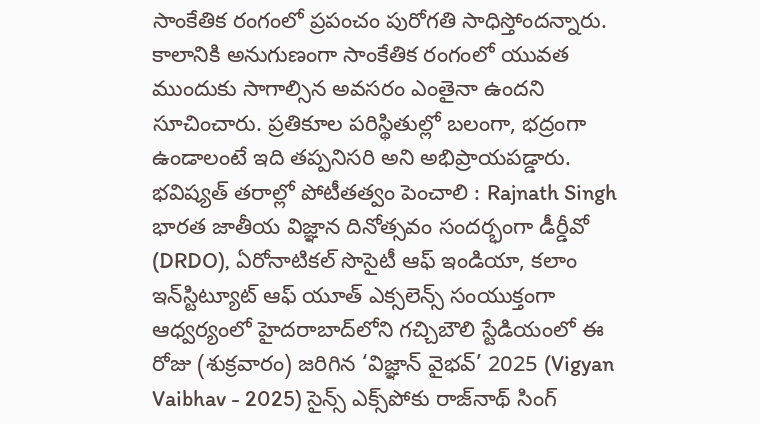సాంకేతిక రంగంలో ప్ర‌పంచం పురోగ‌తి సాధిస్తోంద‌న్నారు. కాలానికి అనుగుణంగా సాంకేతిక రంగంలో యువ‌త ముందుకు సాగాల్సిన అవ‌స‌రం ఎంతైనా ఉంద‌ని సూచించారు. ప్ర‌తికూల ప‌రిస్థితుల్లో బ‌లంగా, భ‌ద్రంగా ఉండాలంటే ఇది త‌ప్ప‌నిస‌రి అని అభిప్రాయ‌ప‌డ్డారు. భ‌విష్య‌త్ త‌రాల్లో పోటీత‌త్వం పెంచాలి : Rajnath Singh భారత జాతీయ విజ్ఞాన దినోత్సవం సందర్భంగా డీర్డీవో (DRDO), ఏరోనాటికల్ సొసైటీ ఆఫ్ ఇండియా, క‌లాం ఇన్‌స్టిట్యూట్ ఆఫ్ యూత్ ఎక్సలెన్స్ సంయుక్తంగా ఆధ్వ‌ర్యంలో హైదరాబాద్‌లోని గచ్చిబౌలి స్టేడియంలో ఈ రోజు (శుక్రవారం) జరిగిన ‘విజ్ఞాన్ వైభవ్’ 2025 (Vigyan Vaibhav - 2025) సైన్స్ ఎక్స్‌పోకు రాజ్‌నాథ్ సింగ్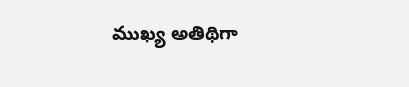ముఖ్య అతిథిగా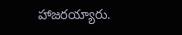హాజ‌ర‌య్యారు.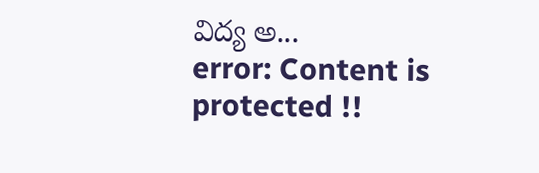విద్య అ...
error: Content is protected !!